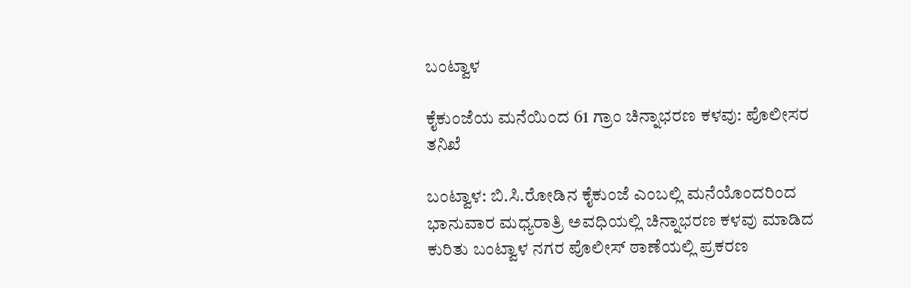ಬಂಟ್ವಾಳ

ಕೈಕುಂಜೆಯ ಮನೆಯಿಂದ 61 ಗ್ರಾಂ ಚಿನ್ನಾಭರಣ ಕಳವು: ಪೊಲೀಸರ ತನಿಖೆ

ಬಂಟ್ವಾಳ: ಬಿ.ಸಿ.ರೋಡಿನ ಕೈಕುಂಜೆ ಎಂಬಲ್ಲಿ ಮನೆಯೊಂದರಿಂದ ಭಾನುವಾರ ಮಧ್ಯರಾತ್ರಿ ಅವಧಿಯಲ್ಲಿ ಚಿನ್ನಾಭರಣ ಕಳವು ಮಾಡಿದ ಕುರಿತು ಬಂಟ್ವಾಳ ನಗರ ಪೊಲೀಸ್ ಠಾಣೆಯಲ್ಲಿ ಪ್ರಕರಣ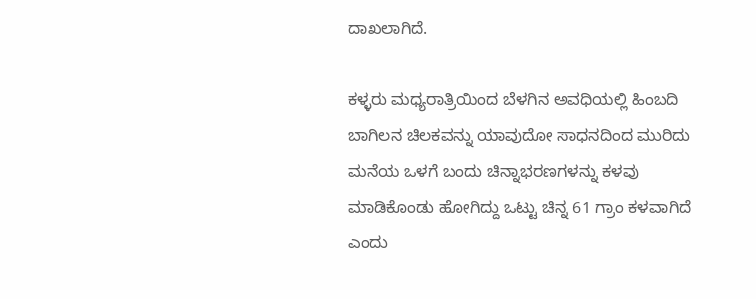ದಾಖಲಾಗಿದೆ.

ಕಳ್ಳರು ಮಧ್ಯರಾತ್ರಿಯಿಂದ ಬೆಳಗಿನ ಅವಧಿಯಲ್ಲಿ ಹಿಂಬದಿ ಬಾಗಿಲನ ಚಿಲಕವನ್ನು ಯಾವುದೋ ಸಾಧನದಿಂದ ಮುರಿದು ಮನೆಯ ಒಳಗೆ ಬಂದು ಚಿನ್ನಾಭರಣಗಳನ್ನು ಕಳವು ಮಾಡಿಕೊಂಡು ಹೋಗಿದ್ದು ಒಟ್ಟು ಚಿನ್ನ 61 ಗ್ರಾಂ ಕಳವಾಗಿದೆ ಎಂದು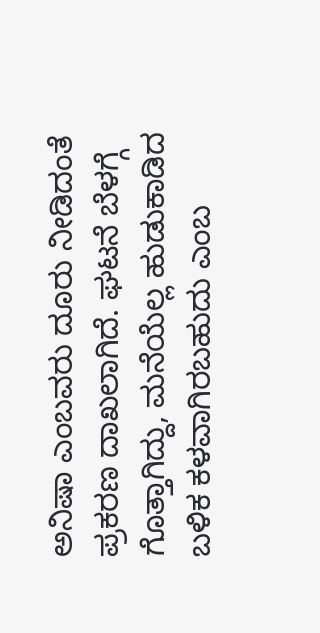ಅನಿಷಾ ಎಂಬವರು ದೂರು ನೀಡಿದಂತೆ ಪ್ರಕರಣ ದಾಖಲಾಗಿದೆ. ಘಟನೆ ಬೆಳಗ್ಗೆ ಗೊತ್ತಾಗಿದ್ದು, ಮನೆಯೆಲ್ಲ ಹುಡುಕಾಡಿದ ಬಳಿಕ ಕಳವಾಗಿರಬಹುದು ಎಂಬ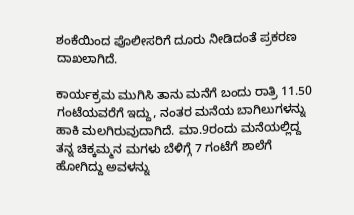ಶಂಕೆಯಿಂದ ಪೊಲೀಸರಿಗೆ ದೂರು ನೀಡಿದಂತೆ ಪ್ರಕರಣ ದಾಖಲಾಗಿದೆ.

ಕಾರ್ಯಕ್ರಮ ಮುಗಿಸಿ ತಾನು ಮನೆಗೆ ಬಂದು ರಾತ್ರಿ 11.50 ಗಂಟೆಯವರೆಗೆ ಇದ್ದು, ನಂತರ ಮನೆಯ ಬಾಗಿಲುಗಳನ್ನು ಹಾಕಿ ಮಲಗಿರುವುದಾಗಿದೆ. ಮಾ.9ರಂದು ಮನೆಯಲ್ಲಿದ್ದ ತನ್ನ ಚಿಕ್ಕಮ್ಮನ ಮಗಳು ಬೆಳಿಗ್ಗೆ 7 ಗಂಟೆಗೆ ಶಾಲೆಗೆ ಹೋಗಿದ್ದು ಅವಳನ್ನು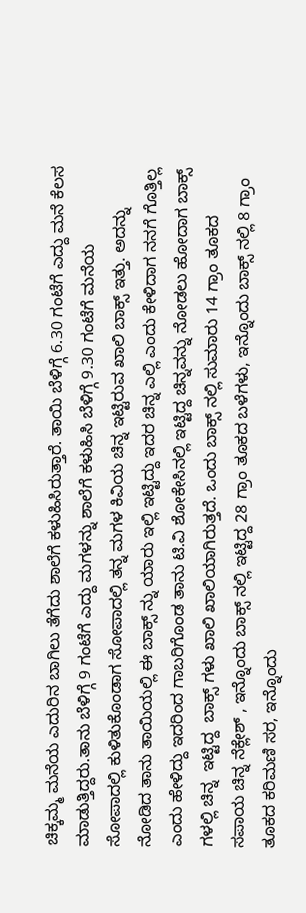ಚಿಕ್ಕಮ್ಮ ಮನೆಯ ಎದುರಿನ ಬಾಗಿಲು ತೆಗೆದು ಶಾಲೆಗೆ ಕಳುಹಿಸಿರುತ್ತಾರೆ. ತಾಯಿ ಬೆಳಿಗ್ಗೆ 6.30 ಗಂಟೆಗೆ ಎದ್ದು ಮನೆ ಕೆಲಸ ಮಾಡುತ್ತಿದ್ದರು.ತಾನು ಬೆಳಿಗ್ಗೆ 9 ಗಂಟೆಗೆ ಎದ್ದು ಮಗಳನ್ನು ಶಾಲೆಗೆ ಕಳುಹಿಸಿ ಬೆಳಿಗ್ಗೆ 9.30 ಗಂಟೆಗೆ ಮನೆಯ ಸೋಪಾದಲ್ಲಿ ಕುಳಿತುಕೊಂಡಾಗ ಸೋಪಾದಲ್ಲಿ ತನ್ನ ಮಗಳ ಕಿವಿಯ ಚಿನ್ನ ಇಟ್ಟಿರುವ ಖಾಲಿ ಬಾಕ್ಸ್ ಇತ್ತು. ಅದನ್ನು ನೋಡಿದ ತಾನು ತಾಯಿಯಲ್ಲಿ ಈ ಬಾಕ್ಸ್ ನ್ನು ಯಾರು ಇಲ್ಲಿ ಇಟ್ಟಿದ್ದು ಇದರ ಚಿನ್ನ ಎಲ್ಲಿ ಎಂದು ಕೇಳಿದಾಗ ನನಗೆ ಗೊತ್ತಿಲ್ಲ ಎಂದು ಹೇಳಿದ್ದು ಇದರಿಂದ ಗಾಬರಿಗೊಂಡ ತಾನು ಟಿ.ವಿ ಶೋಕೇಸಿನಲ್ಲಿ ಇಟ್ಟಿದ್ದ ಚಿನ್ನವನ್ನು ನೋಡಲು ಹೋದಾಗ ಬಾಕ್ಸ್ ಗಳಲ್ಲಿ ಚಿನ್ನ  ಇಟ್ಟಿದ್ದ  ಬಾಕ್ಸ್ ಗಳು ಖಾಲಿ ಖಾಲಿಯಾಗಿರುತ್ತದೆ. ಒಂದು ಬಾಕ್ಸ್ ನಲ್ಲಿ ಸುಮಾರು 14 ಗ್ರಾಂ ತೂಕದ ಸಪಾಯ ಚಿನ್ನ ನೆಕ್ಲೇಶ್ , ಇನ್ನೊಂದು ಬಾಕ್ಸ್ ನಲ್ಲಿ ಇಟ್ಟಿದ್ದ 28 ಗ್ರಾಂ ತೂಕದ ಬಳೆಗಳು, ಇನ್ನೊಂದು ಬಾಕ್ಸ್ ನಲ್ಲಿ 8 ಗ್ರಾಂ ತೂಕದ ಕರಿಮಣಿ ಸರ, ಇನ್ನೊಂದು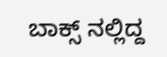ಬಾಕ್ಸ್ ನಲ್ಲಿದ್ದ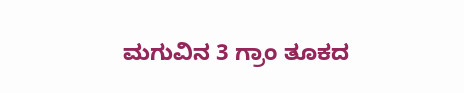ಮಗುವಿನ 3 ಗ್ರಾಂ ತೂಕದ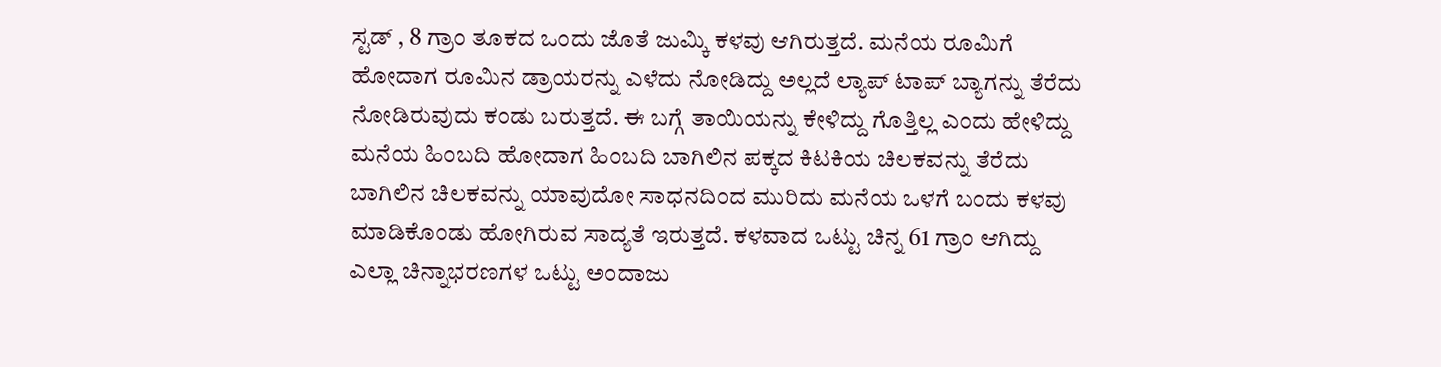ಸ್ಟಡ್ , 8 ಗ್ರಾಂ ತೂಕದ ಒಂದು ಜೊತೆ ಜುಮ್ಕಿ ಕಳವು ಆಗಿರುತ್ತದೆ. ಮನೆಯ ರೂಮಿಗೆ ಹೋದಾಗ ರೂಮಿನ ಡ್ರಾಯರನ್ನು ಎಳೆದು ನೋಡಿದ್ದು ಅಲ್ಲದೆ ಲ್ಯಾಪ್ ಟಾಪ್ ಬ್ಯಾಗನ್ನು ತೆರೆದು ನೋಡಿರುವುದು ಕಂಡು ಬರುತ್ತದೆ. ಈ ಬಗ್ಗೆ ತಾಯಿಯನ್ನು ಕೇಳಿದ್ದು ಗೊತ್ತಿಲ್ಲ ಎಂದು ಹೇಳಿದ್ದು ಮನೆಯ ಹಿಂಬದಿ ಹೋದಾಗ ಹಿಂಬದಿ ಬಾಗಿಲಿನ ಪಕ್ಕದ ಕಿಟಕಿಯ ಚಿಲಕವನ್ನು ತೆರೆದು ಬಾಗಿಲಿನ ಚಿಲಕವನ್ನು ಯಾವುದೋ ಸಾಧನದಿಂದ ಮುರಿದು ಮನೆಯ ಒಳಗೆ ಬಂದು ಕಳವು ಮಾಡಿಕೊಂಡು ಹೋಗಿರುವ ಸಾದ್ಯತೆ ಇರುತ್ತದೆ. ಕಳವಾದ ಒಟ್ಟು ಚಿನ್ನ 61 ಗ್ರಾಂ ಆಗಿದ್ದು ಎಲ್ಲಾ ಚಿನ್ನಾಭರಣಗಳ ಒಟ್ಟು ಅಂದಾಜು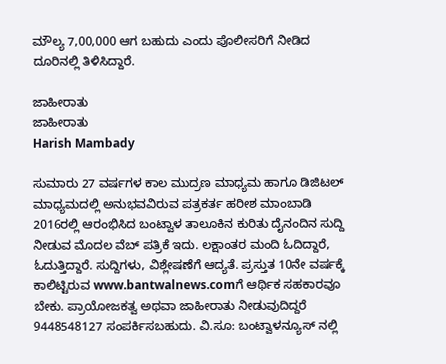ಮೌಲ್ಯ 7,00,000 ಆಗ ಬಹುದು ಎಂದು ಪೊಲೀಸರಿಗೆ ನೀಡಿದ ದೂರಿನಲ್ಲಿ ತಿಳಿಸಿದ್ದಾರೆ.

ಜಾಹೀರಾತು
ಜಾಹೀರಾತು
Harish Mambady

ಸುಮಾರು 27 ವರ್ಷಗಳ ಕಾಲ ಮುದ್ರಣ ಮಾಧ್ಯಮ ಹಾಗೂ ಡಿಜಿಟಲ್ ಮಾಧ್ಯಮದಲ್ಲಿ ಅನುಭವವಿರುವ ಪತ್ರಕರ್ತ ಹರೀಶ ಮಾಂಬಾಡಿ 2016ರಲ್ಲಿ ಆರಂಭಿಸಿದ ಬಂಟ್ವಾಳ ತಾಲೂಕಿನ ಕುರಿತು ದೈನಂದಿನ ಸುದ್ದಿ ನೀಡುವ ಮೊದಲ ವೆಬ್ ಪತ್ರಿಕೆ ಇದು. ಲಕ್ಷಾಂತರ ಮಂದಿ ಓದಿದ್ದಾರೆ, ಓದುತ್ತಿದ್ದಾರೆ. ಸುದ್ದಿಗಳು, ವಿಶ್ಲೇಷಣೆಗೆ ಆದ್ಯತೆ. ಪ್ರಸ್ತುತ 10ನೇ ವರ್ಷಕ್ಕೆ ಕಾಲಿಟ್ಟಿರುವ www.bantwalnews.comಗೆ ಆರ್ಥಿಕ ಸಹಕಾರವೂ ಬೇಕು. ಪ್ರಾಯೋಜಕತ್ವ ಅಥವಾ ಜಾಹೀರಾತು ನೀಡುವುದಿದ್ದರೆ 9448548127 ಸಂಪರ್ಕಿಸಬಹುದು. ವಿ.ಸೂ: ಬಂಟ್ವಾಳನ್ಯೂಸ್ ನಲ್ಲಿ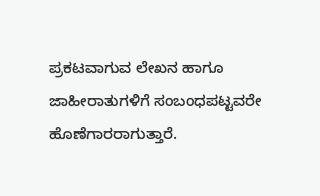ಪ್ರಕಟವಾಗುವ ಲೇಖನ ಹಾಗೂ ಜಾಹೀರಾತುಗಳಿಗೆ ಸಂಬಂಧಪಟ್ಟವರೇ ಹೊಣೆಗಾರರಾಗುತ್ತಾರೆ.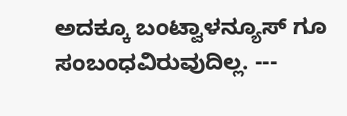ಅದಕ್ಕೂ ಬಂಟ್ವಾಳನ್ಯೂಸ್ ಗೂ ಸಂಬಂಧವಿರುವುದಿಲ್ಲ. ---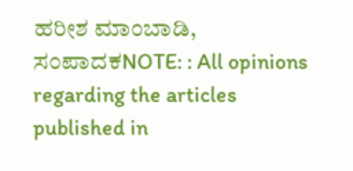ಹರೀಶ ಮಾಂಬಾಡಿ, ಸಂಪಾದಕNOTE: : All opinions regarding the articles published in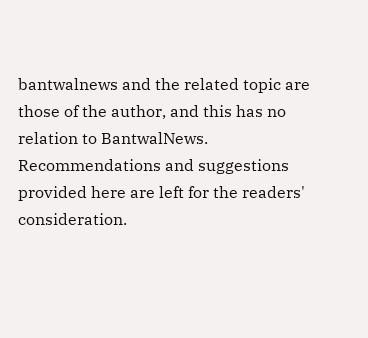bantwalnews and the related topic are those of the author, and this has no relation to BantwalNews. Recommendations and suggestions provided here are left for the readers' consideration.